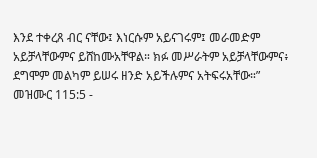እንደ ተቀረጸ ብር ናቸው፤ እነርሱም አይናገሩም፤ መራመድም አይቻላቸውምና ይሸከሙአቸዋል። ክፉ መሥራትም አይቻላቸውምና፥ ደግሞም መልካም ይሠሩ ዘንድ አይችሉምና አትፍሩአቸው።”
መዝሙር 115:5 -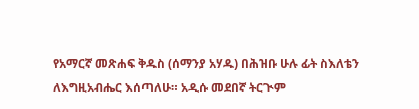የአማርኛ መጽሐፍ ቅዱስ (ሰማንያ አሃዱ) በሕዝቡ ሁሉ ፊት ስእለቴን ለእግዚአብሔር እሰጣለሁ። አዲሱ መደበኛ ትርጒም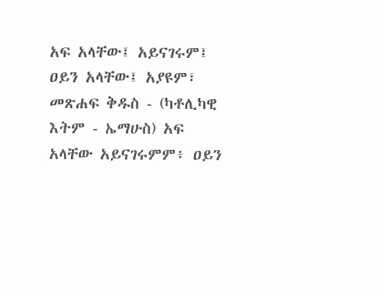አፍ አላቸው፤ አይናገሩም፤ ዐይን አላቸው፤ አያዩም፣ መጽሐፍ ቅዱስ - (ካቶሊካዊ እትም - ኤማሁስ) አፍ አላቸው አይናገሩምም፥ ዐይን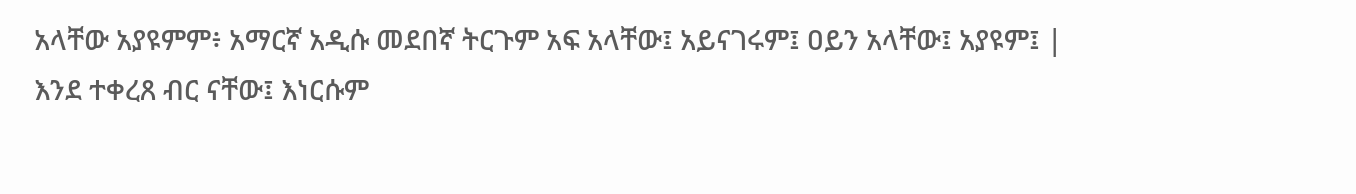አላቸው አያዩምም፥ አማርኛ አዲሱ መደበኛ ትርጉም አፍ አላቸው፤ አይናገሩም፤ ዐይን አላቸው፤ አያዩም፤ |
እንደ ተቀረጸ ብር ናቸው፤ እነርሱም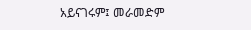አይናገሩም፤ መራመድም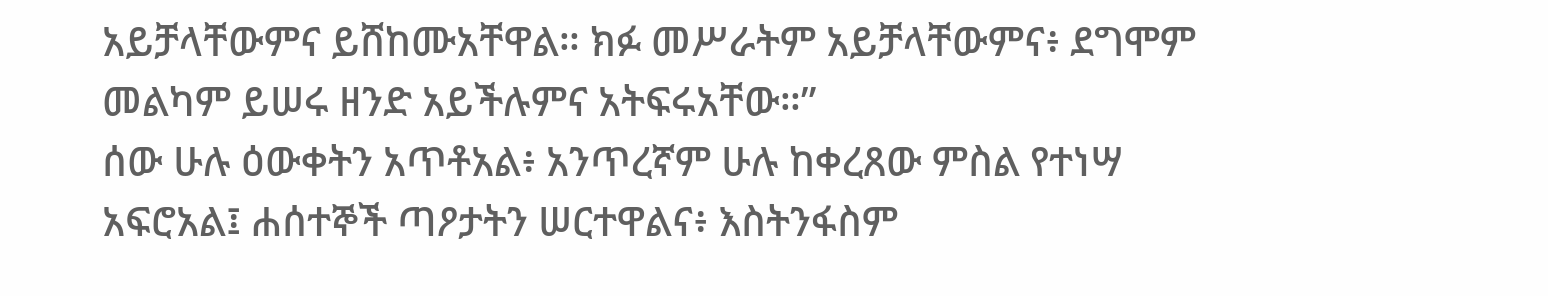አይቻላቸውምና ይሸከሙአቸዋል። ክፉ መሥራትም አይቻላቸውምና፥ ደግሞም መልካም ይሠሩ ዘንድ አይችሉምና አትፍሩአቸው።”
ሰው ሁሉ ዕውቀትን አጥቶአል፥ አንጥረኛም ሁሉ ከቀረጸው ምስል የተነሣ አፍሮአል፤ ሐሰተኞች ጣዖታትን ሠርተዋልና፥ እስትንፋስም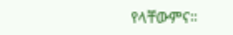የላቸውምና።